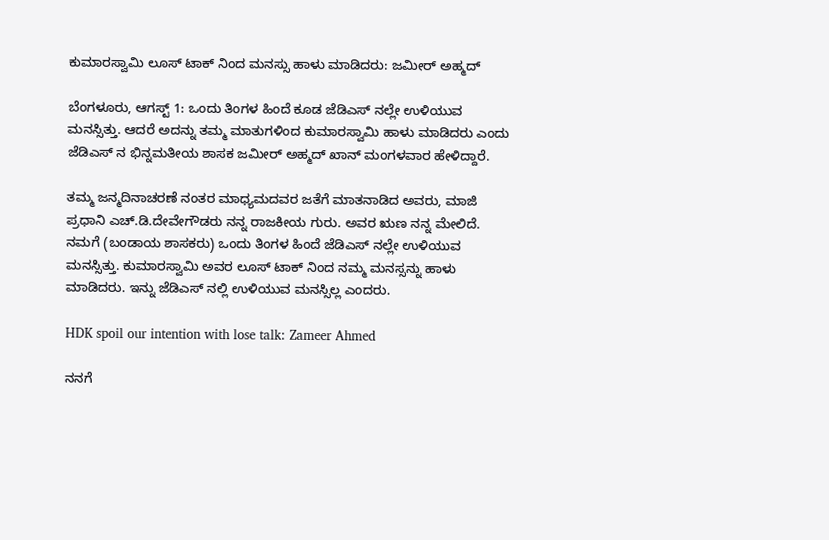ಕುಮಾರಸ್ವಾಮಿ ಲೂಸ್ ಟಾಕ್ ನಿಂದ ಮನಸ್ಸು ಹಾಳು ಮಾಡಿದರು: ಜಮೀರ್ ಅಹ್ಮದ್

ಬೆಂಗಳೂರು, ಆಗಸ್ಟ್ 1: ಒಂದು ತಿಂಗಳ ಹಿಂದೆ ಕೂಡ ಜೆಡಿಎಸ್ ನಲ್ಲೇ ಉಳಿಯುವ ಮನಸ್ಸಿತ್ತು. ಆದರೆ ಅದನ್ನು ತಮ್ಮ ಮಾತುಗಳಿಂದ ಕುಮಾರಸ್ವಾಮಿ ಹಾಳು ಮಾಡಿದರು ಎಂದು ಜೆಡಿಎಸ್ ನ ಭಿನ್ನಮತೀಯ ಶಾಸಕ ಜಮೀರ್ ಅಹ್ಮದ್ ಖಾನ್ ಮಂಗಳವಾರ ಹೇಳಿದ್ದಾರೆ.

ತಮ್ಮ ಜನ್ಮದಿನಾಚರಣೆ ನಂತರ ಮಾಧ್ಯಮದವರ ಜತೆಗೆ ಮಾತನಾಡಿದ ಅವರು, ಮಾಜಿ ಪ್ರಧಾನಿ ಎಚ್.ಡಿ.ದೇವೇಗೌಡರು ನನ್ನ ರಾಜಕೀಯ ಗುರು. ಅವರ ಋಣ ನನ್ನ ಮೇಲಿದೆ. ನಮಗೆ (ಬಂಡಾಯ ಶಾಸಕರು) ಒಂದು ತಿಂಗಳ ಹಿಂದೆ ಜೆಡಿಎಸ್ ನಲ್ಲೇ ಉಳಿಯುವ ಮನಸ್ಸಿತ್ತು. ಕುಮಾರಸ್ವಾಮಿ ಅವರ ಲೂಸ್ ಟಾಕ್ ನಿಂದ ನಮ್ಮ ಮನಸ್ಸನ್ನು ಹಾಳು ಮಾಡಿದರು. ಇನ್ನು ಜೆಡಿಎಸ್ ನಲ್ಲಿ ಉಳಿಯುವ ಮನಸ್ಸಿಲ್ಲ ಎಂದರು.

HDK spoil our intention with lose talk: Zameer Ahmed

ನನಗೆ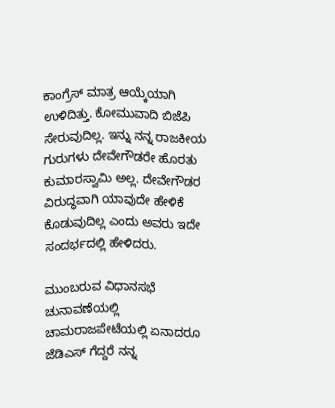ಕಾಂಗ್ರೆಸ್ ಮಾತ್ರ ಆಯ್ಕೆಯಾಗಿ ಉಳಿದಿತ್ತು. ಕೋಮುವಾದಿ ಬಿಜೆಪಿ ಸೇರುವುದಿಲ್ಲ. ಇನ್ನು ನನ್ನ ರಾಜಕೀಯ ಗುರುಗಳು ದೇವೇಗೌಡರೇ ಹೊರತು ಕುಮಾರಸ್ವಾಮಿ ಅಲ್ಲ. ದೇವೇಗೌಡರ ವಿರುದ್ಧವಾಗಿ ಯಾವುದೇ ಹೇಳಿಕೆ ಕೊಡುವುದಿಲ್ಲ ಎಂದು ಅವರು ಇದೇ ಸಂದರ್ಭದಲ್ಲಿ ಹೇಳಿದರು.

ಮುಂಬರುವ ವಿಧಾನಸಭೆ ಚುನಾವಣೆಯಲ್ಲಿ ಚಾಮರಾಜಪೇಟೆಯಲ್ಲಿ ಏನಾದರೂ ಜೆಡಿಎಸ್ ಗೆದ್ದರೆ ನನ್ನ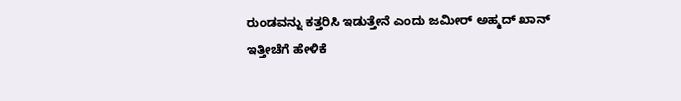ರುಂಡವನ್ನು ಕತ್ತರಿಸಿ ಇಡುತ್ತೇನೆ ಎಂದು ಜಮೀರ್ ಅಹ್ಮದ್ ಖಾನ್ ಇತ್ತೀಚೆಗೆ ಹೇಳಿಕೆ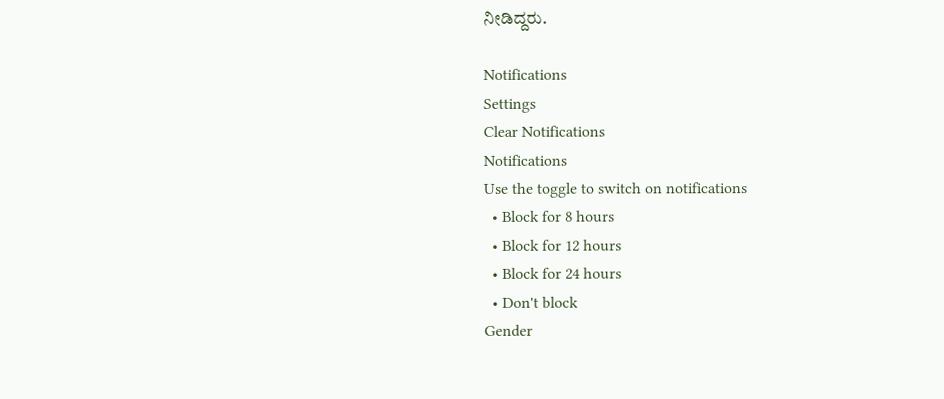ನೀಡಿದ್ದರು.

Notifications
Settings
Clear Notifications
Notifications
Use the toggle to switch on notifications
  • Block for 8 hours
  • Block for 12 hours
  • Block for 24 hours
  • Don't block
Gender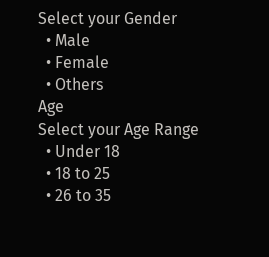Select your Gender
  • Male
  • Female
  • Others
Age
Select your Age Range
  • Under 18
  • 18 to 25
  • 26 to 35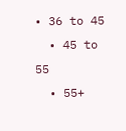• 36 to 45
  • 45 to 55
  • 55+